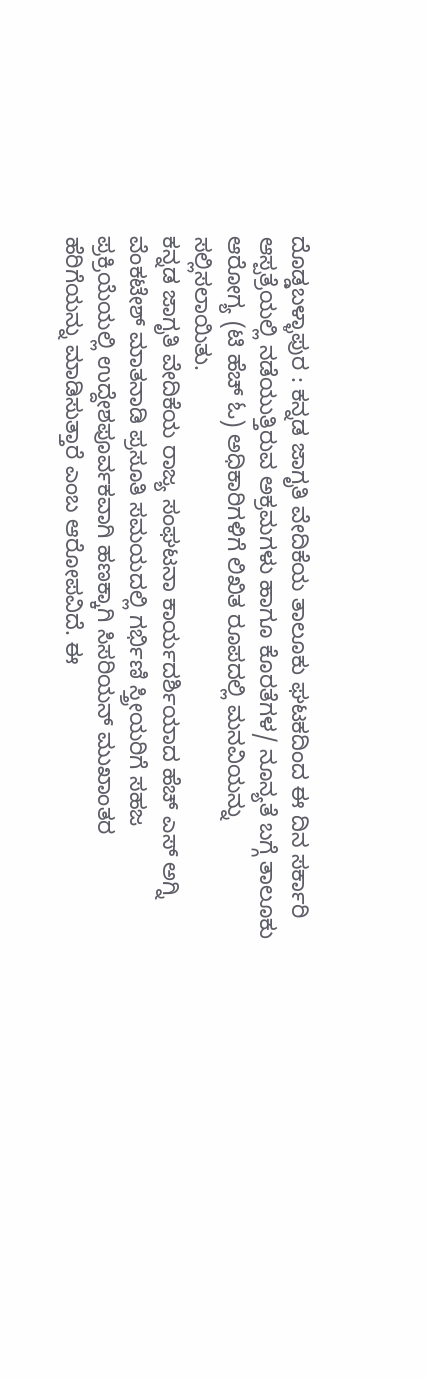ದೊಡ್ಡಬಳ್ಳಾಪುರ : ಕನ್ನಡ ಜಾಗೃತಿ ವೇದಿಕೆಯ ತಾಲೂಕು ಘಟಕದಿಂದ ಈ ದಿನ ಸರ್ಕಾರಿ ಆಸ್ಪತ್ರೆಯಲ್ಲಿ ನಡೆಯುತ್ತಿರುವ ಅಕ್ರಮಗಳು ಹಾಗೂ ಕೊರತೆಗಳ/ ನೂನ್ಯತೆ ಬಗ್ಗೆ ತಾಲೂಕು ಆರೋಗ್ಯ (ಟಿ ಹೆಚ್ ಓ) ಅಧಿಕಾರಿಗಳಿಗೆ ಲಿಖಿತ ರೂಪದಲ್ಲಿ ಮನವಿಯನ್ನು ಸಲ್ಲಿಸಲಾಯಿತು.
ಕನ್ನಡ ಜಾಗೃತಿ ವೇದಿಕೆಯ ರಾಜ್ಯ ಸಂಘಟನಾ ಕಾರ್ಯದರ್ಶಿಯಾದ ಹೆಚ್ ಎಸ್ ಅಗ್ನಿ ವೆಂಕಟೇಶ್ ಮಾತನಾಡಿ ಪ್ರಸೂತಿ ಸಮಯದಲ್ಲಿ ಗರ್ಭಿಣಿ ಸ್ತ್ರೀಯರಿಗೆ ಸಹಜ ಪ್ರಕ್ರಿಯೆಯಲ್ಲಿ ಉದ್ದೇಶಪೂರ್ವಕವಾಗಿ ಹಣಕ್ಕಾಗಿ ಸಿಸರಿಯನ್ ಮುಖಾಂತರ ಹೆರಿಗೆಯನ್ನು ಮಾಡಿಸುತ್ತಾರೆ ಎಂಬ ಆರೋಪವಿದೆ. ಈ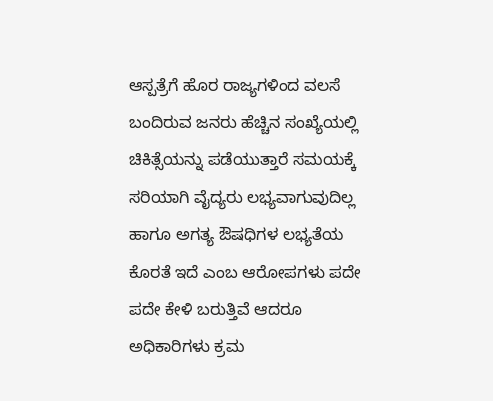ಆಸ್ಪತ್ರೆಗೆ ಹೊರ ರಾಜ್ಯಗಳಿಂದ ವಲಸೆ ಬಂದಿರುವ ಜನರು ಹೆಚ್ಚಿನ ಸಂಖ್ಯೆಯಲ್ಲಿ ಚಿಕಿತ್ಸೆಯನ್ನು ಪಡೆಯುತ್ತಾರೆ ಸಮಯಕ್ಕೆ ಸರಿಯಾಗಿ ವೈದ್ಯರು ಲಭ್ಯವಾಗುವುದಿಲ್ಲ ಹಾಗೂ ಅಗತ್ಯ ಔಷಧಿಗಳ ಲಭ್ಯತೆಯ ಕೊರತೆ ಇದೆ ಎಂಬ ಆರೋಪಗಳು ಪದೇ ಪದೇ ಕೇಳಿ ಬರುತ್ತಿವೆ ಆದರೂ ಅಧಿಕಾರಿಗಳು ಕ್ರಮ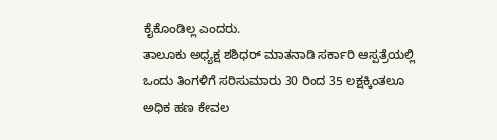ಕೈಕೊಂಡಿಲ್ಲ ಎಂದರು.
ತಾಲೂಕು ಅಧ್ಯಕ್ಷ ಶಶಿಧರ್ ಮಾತನಾಡಿ ಸರ್ಕಾರಿ ಆಸ್ಪತ್ರೆಯಲ್ಲಿ ಒಂದು ತಿಂಗಳಿಗೆ ಸರಿಸುಮಾರು 30 ರಿಂದ 35 ಲಕ್ಷಕ್ಕಿಂತಲೂ ಅಧಿಕ ಹಣ ಕೇವಲ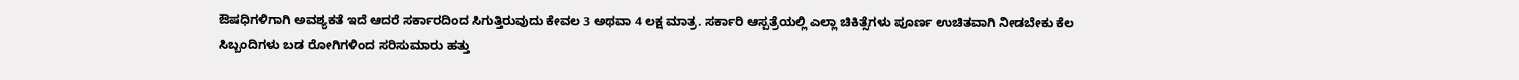ಔಷಧಿಗಳಿಗಾಗಿ ಅವಶ್ಯಕತೆ ಇದೆ ಆದರೆ ಸರ್ಕಾರದಿಂದ ಸಿಗುತ್ತಿರುವುದು ಕೇವಲ 3 ಅಥವಾ 4 ಲಕ್ಷ ಮಾತ್ರ. ಸರ್ಕಾರಿ ಆಸ್ಪತ್ರೆಯಲ್ಲಿ ಎಲ್ಲಾ ಚಿಕಿತ್ಸೆಗಳು ಪೂರ್ಣ ಉಚಿತವಾಗಿ ನೀಡಬೇಕು ಕೆಲ ಸಿಬ್ಬಂದಿಗಳು ಬಡ ರೋಗಿಗಳಿಂದ ಸರಿಸುಮಾರು ಹತ್ತು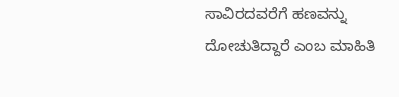ಸಾವಿರದವರೆಗೆ ಹಣವನ್ನು ದೋಚುತಿದ್ದಾರೆ ಎಂಬ ಮಾಹಿತಿ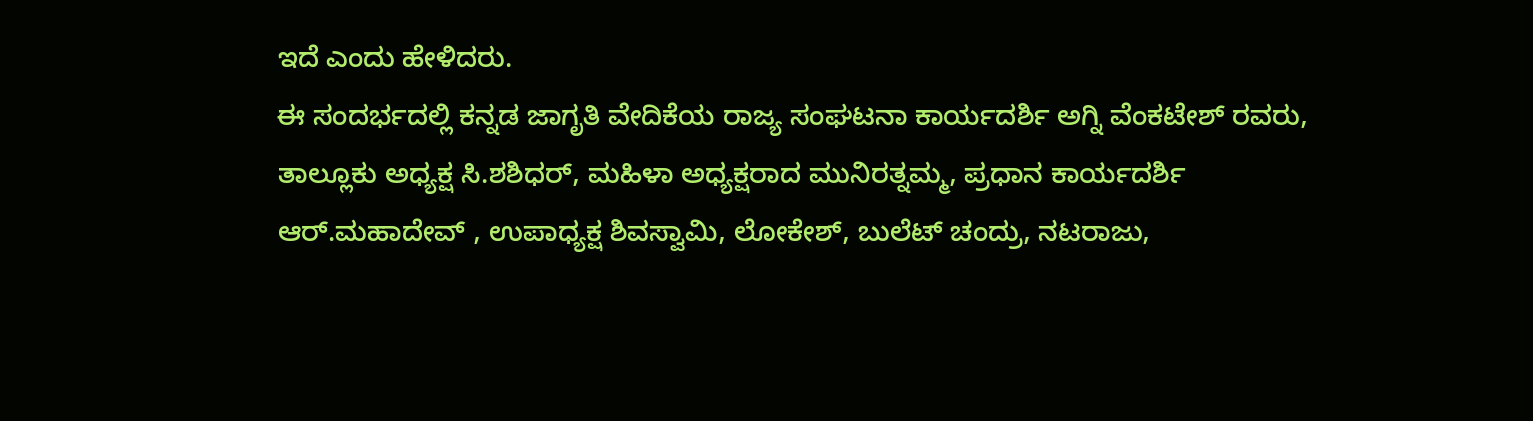ಇದೆ ಎಂದು ಹೇಳಿದರು.
ಈ ಸಂದರ್ಭದಲ್ಲಿ ಕನ್ನಡ ಜಾಗೃತಿ ವೇದಿಕೆಯ ರಾಜ್ಯ ಸಂಘಟನಾ ಕಾರ್ಯದರ್ಶಿ ಅಗ್ನಿ ವೆಂಕಟೇಶ್ ರವರು, ತಾಲ್ಲೂಕು ಅಧ್ಯಕ್ಷ ಸಿ.ಶಶಿಧರ್, ಮಹಿಳಾ ಅಧ್ಯಕ್ಷರಾದ ಮುನಿರತ್ನಮ್ಮ, ಪ್ರಧಾನ ಕಾರ್ಯದರ್ಶಿ ಆರ್.ಮಹಾದೇವ್ , ಉಪಾಧ್ಯಕ್ಷ ಶಿವಸ್ವಾಮಿ, ಲೋಕೇಶ್, ಬುಲೆಟ್ ಚಂದ್ರು, ನಟರಾಜು,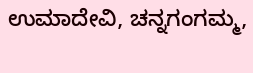ಉಮಾದೇವಿ, ಚನ್ನಗಂಗಮ್ಮ,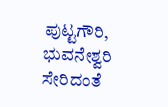ಪುಟ್ಟಗೌರಿ, ಭುವನೇಶ್ವರಿ ಸೇರಿದಂತೆ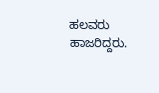ಹಲವರು ಹಾಜರಿದ್ದರು.